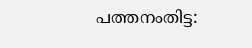പത്തനംതിട്ട: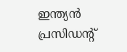ഇന്ത്യൻ പ്രസിഡന്റ്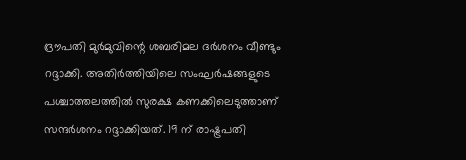ദ്രൗപതി മുർമുവിന്റെ ശബരിമല ദർശനം വീണ്ടും റദ്ദാക്കി. അതിർത്തിയിലെ സംഘർഷങ്ങളുടെ പശ്ചാത്തലത്തിൽ സുരക്ഷ കണക്കിലെടുത്താണ് സന്ദർശനം റദ്ദാക്കിയത്. 19 ന് രാഷ്ട്രപതി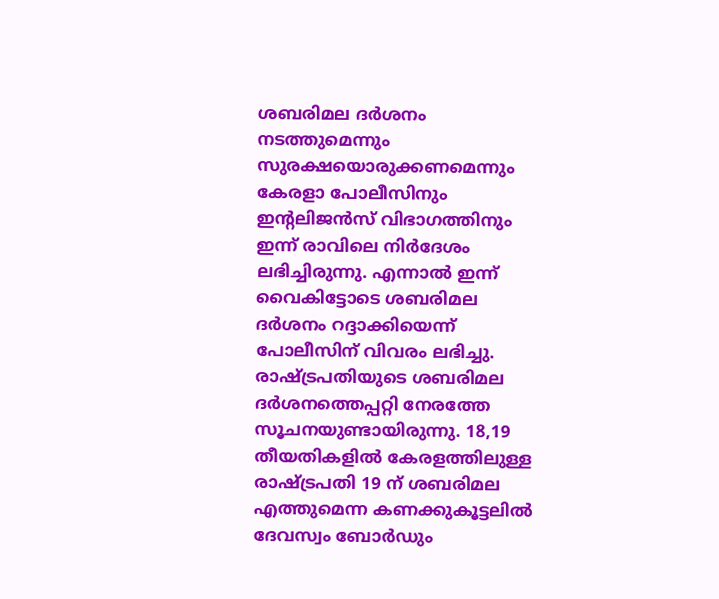ശബരിമല ദർശനം നടത്തുമെന്നും സുരക്ഷയൊരുക്കണമെന്നും കേരളാ പോലീസിനും ഇന്റലിജൻസ് വിഭാഗത്തിനും ഇന്ന് രാവിലെ നിർദേശം ലഭിച്ചിരുന്നു. എന്നാൽ ഇന്ന് വൈകിട്ടോടെ ശബരിമല ദർശനം റദ്ദാക്കിയെന്ന് പോലീസിന് വിവരം ലഭിച്ചു.
രാഷ്ട്രപതിയുടെ ശബരിമല ദർശനത്തെപ്പറ്റി നേരത്തേ സൂചനയുണ്ടായിരുന്നു. 18,19 തീയതികളിൽ കേരളത്തിലുള്ള രാഷ്ട്രപതി 19 ന് ശബരിമല എത്തുമെന്ന കണക്കുകൂട്ടലിൽ ദേവസ്വം ബോർഡും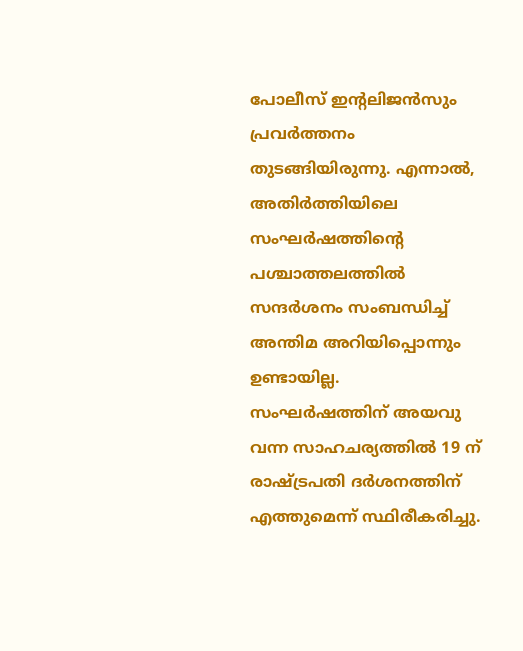പോലീസ് ഇന്റലിജൻസും പ്രവർത്തനം തുടങ്ങിയിരുന്നു. എന്നാൽ, അതിർത്തിയിലെ സംഘർഷത്തിന്റെ പശ്ചാത്തലത്തിൽ സന്ദർശനം സംബന്ധിച്ച് അന്തിമ അറിയിപ്പൊന്നും ഉണ്ടായില്ല.
സംഘർഷത്തിന് അയവു വന്ന സാഹചര്യത്തിൽ 19 ന് രാഷ്ട്രപതി ദർശനത്തിന് എത്തുമെന്ന് സ്ഥിരീകരിച്ചു.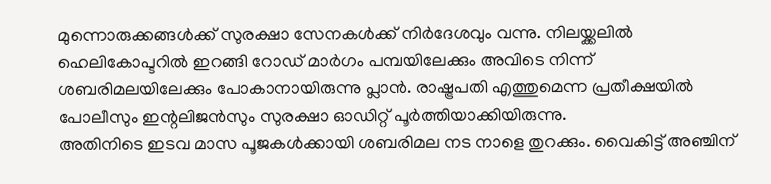മുന്നൊരുക്കങ്ങൾക്ക് സുരക്ഷാ സേനകൾക്ക് നിർദേശവും വന്നു. നിലയ്ക്കലിൽ ഹെലികോപ്ടറിൽ ഇറങ്ങി റോഡ് മാർഗം പമ്പയിലേക്കും അവിടെ നിന്ന് ശബരിമലയിലേക്കും പോകാനായിരുന്നു പ്ലാൻ. രാഷ്ട്രപതി എത്തുമെന്ന പ്രതീക്ഷയിൽ പോലീസും ഇന്റലിജൻസും സുരക്ഷാ ഓഡിറ്റ് പൂർത്തിയാക്കിയിരുന്നു.
അതിനിടെ ഇടവ മാസ പൂജകൾക്കായി ശബരിമല നട നാളെ തുറക്കും. വൈകിട്ട് അഞ്ചിന്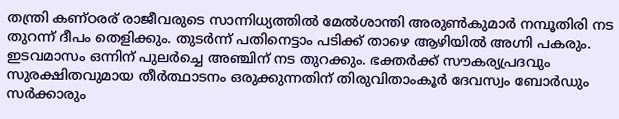തന്ത്രി കണ്ഠരര് രാജീവരുടെ സാന്നിധ്യത്തിൽ മേൽശാന്തി അരുൺകുമാർ നമ്പൂതിരി നട തുറന്ന് ദീപം തെളിക്കും. തുടർന്ന് പതിനെട്ടാം പടിക്ക് താഴെ ആഴിയിൽ അഗ്നി പകരും. ഇടവമാസം ഒന്നിന് പുലർച്ചെ അഞ്ചിന് നട തുറക്കും. ഭക്തർക്ക് സൗകര്യപ്രദവും സുരക്ഷിതവുമായ തീർത്ഥാടനം ഒരുക്കുന്നതിന് തിരുവിതാംകൂർ ദേവസ്വം ബോർഡും സർക്കാരും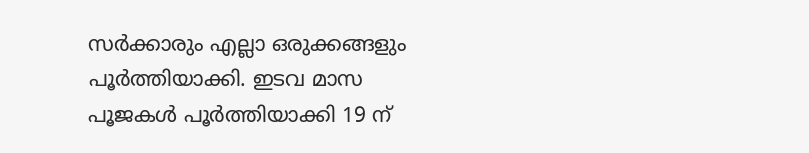സർക്കാരും എല്ലാ ഒരുക്കങ്ങളും പൂർത്തിയാക്കി. ഇടവ മാസ പൂജകൾ പൂർത്തിയാക്കി 19 ന്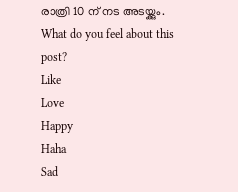രാത്രി 10 ന് നട അടയ്ക്കും.
What do you feel about this post?
Like
Love
Happy
Haha
Sad